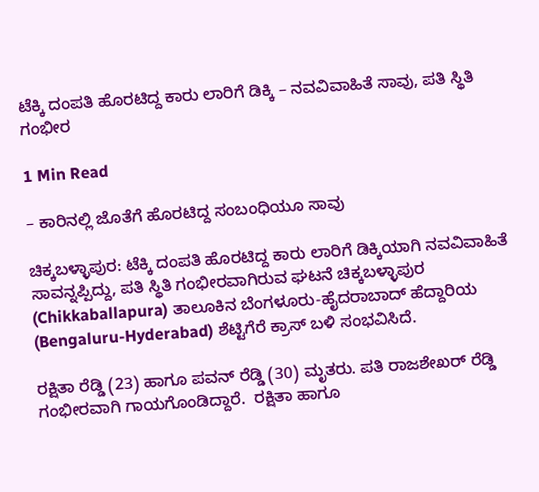ಟೆಕ್ಕಿ ದಂಪತಿ ಹೊರಟಿದ್ದ ಕಾರು ಲಾರಿಗೆ ಡಿಕ್ಕಿ – ನವವಿವಾಹಿತೆ ಸಾವು, ಪತಿ ಸ್ಥಿತಿ ಗಂಭೀರ

1 Min Read

– ಕಾರಿನಲ್ಲಿ ಜೊತೆಗೆ ಹೊರಟಿದ್ದ ಸಂಬಂಧಿಯೂ ಸಾವು

ಚಿಕ್ಕಬಳ್ಳಾಪುರ: ಟೆಕ್ಕಿ ದಂಪತಿ ಹೊರಟಿದ್ದ ಕಾರು ಲಾರಿಗೆ ಡಿಕ್ಕಿಯಾಗಿ ನವವಿವಾಹಿತೆ ಸಾವನ್ನಪ್ಪಿದ್ದು, ಪತಿ ಸ್ಥಿತಿ ಗಂಭೀರವಾಗಿರುವ ಘಟನೆ ಚಿಕ್ಕಬಳ್ಳಾಪುರ (Chikkaballapura) ತಾಲೂಕಿನ ಬೆಂಗಳೂರು-ಹೈದರಾಬಾದ್ ಹೆದ್ದಾರಿಯ (Bengaluru-Hyderabad) ಶೆಟ್ಟಿಗೆರೆ ಕ್ರಾಸ್ ಬಳಿ ಸಂಭವಿಸಿದೆ.

ರಕ್ಷಿತಾ ರೆಡ್ಡಿ (23) ಹಾಗೂ ಪವನ್ ರೆಡ್ಡಿ (30) ಮೃತರು. ಪತಿ ರಾಜಶೇಖರ್ ರೆಡ್ಡಿ ಗಂಭೀರವಾಗಿ ಗಾಯಗೊಂಡಿದ್ದಾರೆ.  ರಕ್ಷಿತಾ ಹಾಗೂ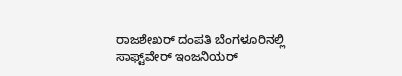ರಾಜಶೇಖರ್ ದಂಪತಿ ಬೆಂಗಳೂರಿನಲ್ಲಿ ಸಾಫ್ಟ್‌ವೇರ್‌ ಇಂಜನಿಯರ್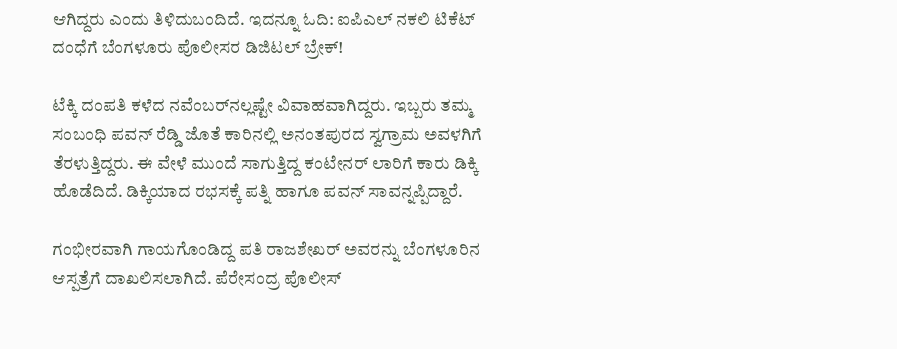ಆಗಿದ್ದರು ಎಂದು ತಿಳಿದುಬಂದಿದೆ. ಇದನ್ನೂ ಓದಿ: ಐಪಿಎಲ್ ನಕಲಿ ಟಿಕೆಟ್ ದಂಧೆಗೆ ಬೆಂಗಳೂರು ಪೊಲೀಸರ ಡಿಜಿಟಲ್ ಬ್ರೇಕ್!

ಟೆಕ್ಕಿ ದಂಪತಿ ಕಳೆದ ನವೆಂಬರ್‌ನಲ್ಲಷ್ಟೇ ವಿವಾಹವಾಗಿದ್ದರು. ಇಬ್ಬರು ತಮ್ಮ ಸಂಬಂಧಿ ಪವನ್ ರೆಡ್ಡಿ ಜೊತೆ ಕಾರಿನಲ್ಲಿ ಅನಂತಪುರದ ಸ್ವಗ್ರಾಮ ಅವಳಗಿಗೆ ತೆರಳುತ್ತಿದ್ದರು. ಈ ವೇಳೆ ಮುಂದೆ ಸಾಗುತ್ತಿದ್ದ ಕಂಟೇನರ್ ಲಾರಿಗೆ ಕಾರು ಡಿಕ್ಕಿ ಹೊಡೆದಿದೆ. ಡಿಕ್ಕಿಯಾದ ರಭಸಕ್ಕೆ ಪತ್ನಿ ಹಾಗೂ ಪವನ್ ಸಾವನ್ನಪ್ಪಿದ್ದಾರೆ.

ಗಂಭೀರವಾಗಿ ಗಾಯಗೊಂಡಿದ್ದ ಪತಿ ರಾಜಶೇಖರ್ ಅವರನ್ನು ಬೆಂಗಳೂರಿನ ಆಸ್ಪತ್ರೆಗೆ ದಾಖಲಿಸಲಾಗಿದೆ. ಪೆರೇಸಂದ್ರ ಪೊಲೀಸ್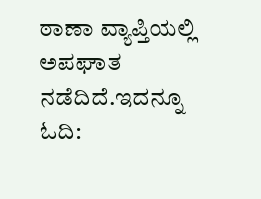ಠಾಣಾ ವ್ಯಾಪ್ತಿಯಲ್ಲಿ ಅಪಘಾತ ನಡೆದಿದೆ.ಇದನ್ನೂ ಓದಿ: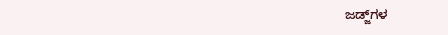ಜಡ್ಜ್‌ಗಳ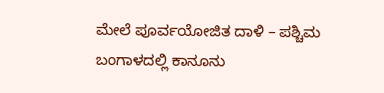ಮೇಲೆ ಪೂರ್ವಯೋಜಿತ ದಾಳಿ – ಪಶ್ಚಿಮ ಬಂಗಾಳದಲ್ಲಿ ಕಾನೂನು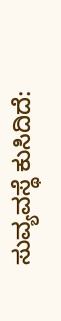ಸುವ್ಯವಸ್ಥೆ ಕುಸಿದಿದೆ: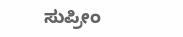ಸುಪ್ರೀಂ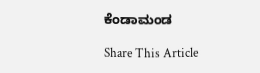ಕೆಂಡಾಮಂಡ

Share This Article